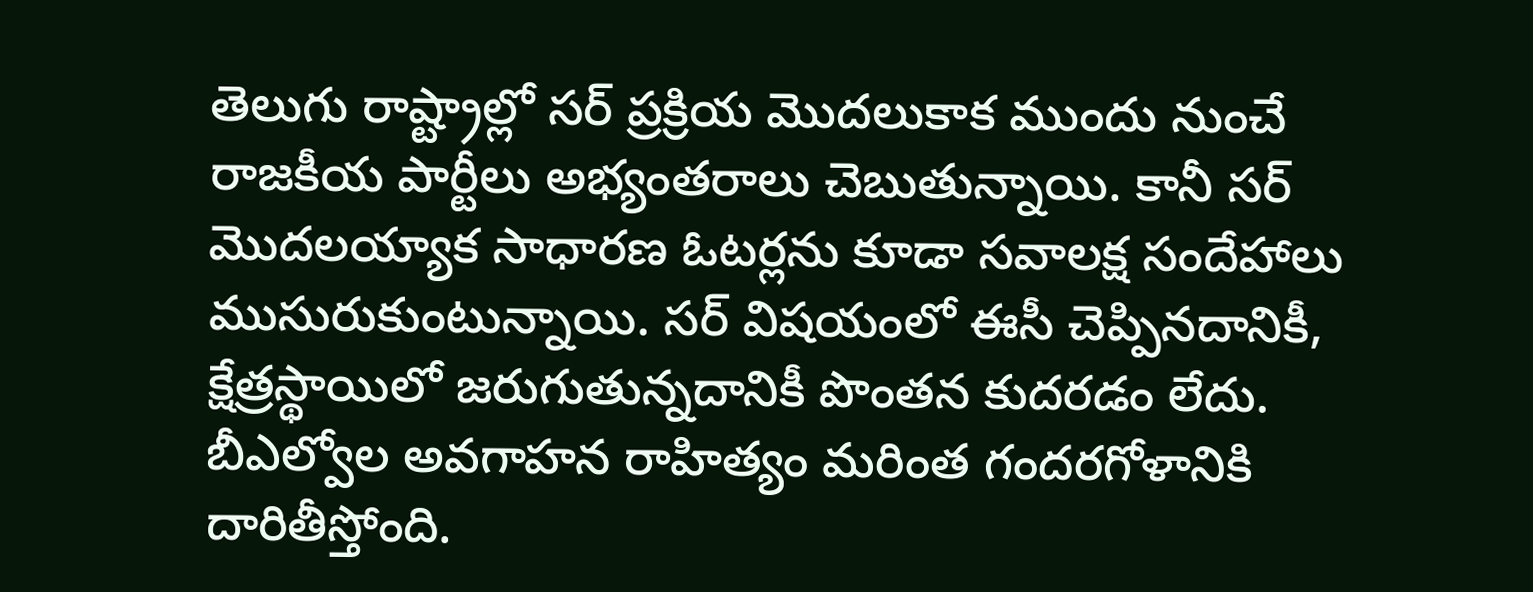తెలుగు రాష్ట్రాల్లో సర్ ప్రక్రియ మొదలుకాక ముందు నుంచే రాజకీయ పార్టీలు అభ్యంతరాలు చెబుతున్నాయి. కానీ సర్ మొదలయ్యాక సాధారణ ఓటర్లను కూడా సవాలక్ష సందేహాలు ముసురుకుంటున్నాయి. సర్ విషయంలో ఈసీ చెప్పినదానికీ, క్షేత్రస్థాయిలో జరుగుతున్నదానికీ పొంతన కుదరడం లేదు. బీఎల్వోల అవగాహన రాహిత్యం మరింత గందరగోళానికి దారితీస్తోంది.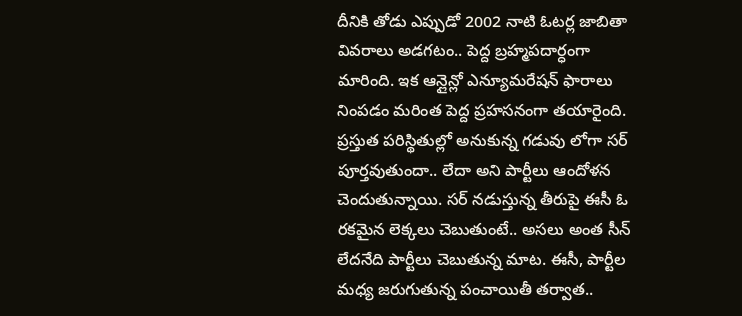దీనికి తోడు ఎప్పుడో 2002 నాటి ఓటర్ల జాబితా వివరాలు అడగటం.. పెద్ద బ్రహ్మపదార్ధంగా మారింది. ఇక ఆన్లైన్లో ఎన్యూమరేషన్ ఫారాలు నింపడం మరింత పెద్ద ప్రహసనంగా తయారైంది. ప్రస్తుత పరిస్థితుల్లో అనుకున్న గడువు లోగా సర్ పూర్తవుతుందా.. లేదా అని పార్టీలు ఆందోళన చెందుతున్నాయి. సర్ నడుస్తున్న తీరుపై ఈసీ ఓ రకమైన లెక్కలు చెబుతుంటే.. అసలు అంత సీన్ లేదనేది పార్టీలు చెబుతున్న మాట. ఈసీ, పార్టీల మధ్య జరుగుతున్న పంచాయితీ తర్వాత..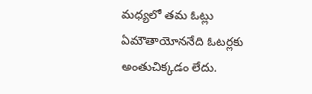మధ్యలో తమ ఓట్లు ఏమౌతాయోననేది ఓటర్లకు అంతుచిక్కడం లేదు.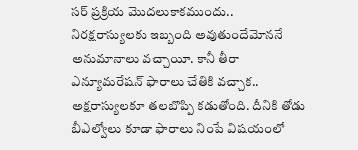సర్ ప్రక్రియ మొదలుకాకముందు.. నిరక్షరాస్యులకు ఇబ్బంది అవుతుందేమోననే అనుమానాలు వచ్చాయీ. కానీ తీరా ఎన్యూమరేషన్ ఫారాలు చేతికి వచ్చాక.. అక్షరాస్యులకూ తలబొప్పి కడుతోంది. దీనికి తోడు బీఎల్వోలు కూడా ఫారాలు నింపే విషయంలో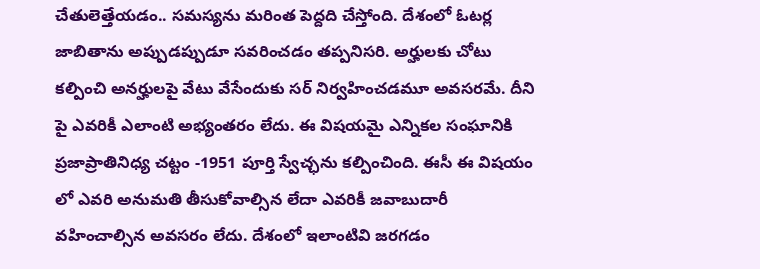చేతులెత్తేయడం.. సమస్యను మరింత పెద్దది చేస్తోంది. దేశంలో ఓటర్ల జాబితాను అప్పుడప్పుడూ సవరించడం తప్పనిసరి. అర్హులకు చోటు కల్పించి అనర్హులపై వేటు వేసేందుకు సర్ నిర్వహించడమూ అవసరమే. దీని పై ఎవరికీ ఎలాంటి అభ్యంతరం లేదు. ఈ విషయమై ఎన్నికల సంఘానికి ప్రజాప్రాతినిధ్య చట్టం -1951 పూర్తి స్వేచ్ఛను కల్పించింది. ఈసీ ఈ విషయం లో ఎవరి అనుమతి తీసుకోవాల్సిన లేదా ఎవరికీ జవాబుదారీ వహించాల్సిన అవసరం లేదు. దేశంలో ఇలాంటివి జరగడం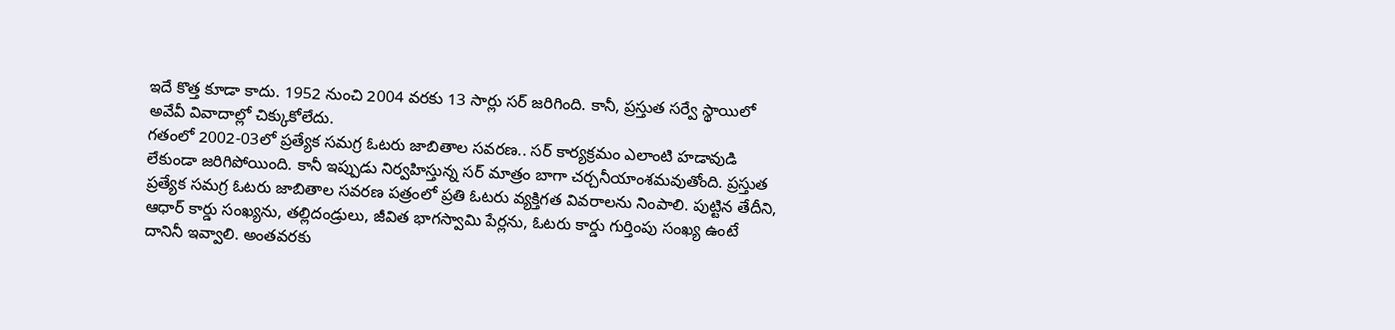ఇదే కొత్త కూడా కాదు. 1952 నుంచి 2004 వరకు 13 సార్లు సర్ జరిగింది. కానీ, ప్రస్తుత సర్వే స్థాయిలో అవేవీ వివాదాల్లో చిక్కుకోలేదు.
గతంలో 2002-03లో ప్రత్యేక సమగ్ర ఓటరు జాబితాల సవరణ.. సర్ కార్యక్రమం ఎలాంటి హడావుడి లేకుండా జరిగిపోయింది. కానీ ఇప్పుడు నిర్వహిస్తున్న సర్ మాత్రం బాగా చర్చనీయాంశమవుతోంది. ప్రస్తుత ప్రత్యేక సమగ్ర ఓటరు జాబితాల సవరణ పత్రంలో ప్రతి ఓటరు వ్యక్తిగత వివరాలను నింపాలి. పుట్టిన తేదీని, ఆధార్ కార్డు సంఖ్యను, తల్లిదండ్రులు, జీవిత భాగస్వామి పేర్లను, ఓటరు కార్డు గుర్తింపు సంఖ్య ఉంటే దానినీ ఇవ్వాలి. అంతవరకు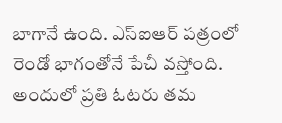బాగానే ఉంది. ఎస్ఐఆర్ పత్రంలో రెండో భాగంతోనే పేచీ వస్తోంది. అందులో ప్రతి ఓటరు తమ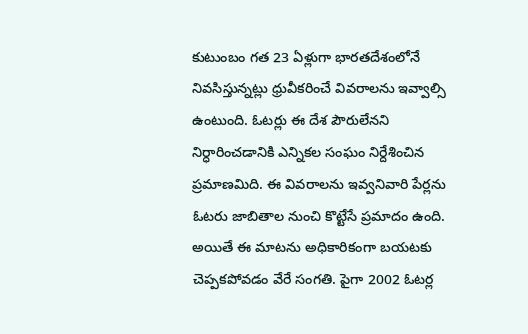కుటుంబం గత 23 ఏళ్లుగా భారతదేశంలోనే నివసిస్తున్నట్లు ధ్రువీకరించే వివరాలను ఇవ్వాల్సి ఉంటుంది. ఓటర్లు ఈ దేశ పౌరులేనని నిర్ధారించడానికి ఎన్నికల సంఘం నిర్దేశించిన ప్రమాణమిది. ఈ వివరాలను ఇవ్వనివారి పేర్లను ఓటరు జాబితాల నుంచి కొట్టేసే ప్రమాదం ఉంది. అయితే ఈ మాటను అధికారికంగా బయటకు చెప్పకపోవడం వేరే సంగతి. పైగా 2002 ఓటర్ల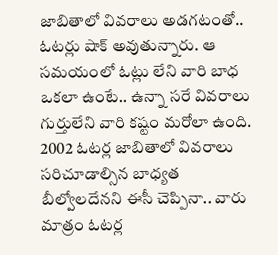జాబితాలో వివరాలు అడగటంతో.. ఓటర్లు షాక్ అవుతున్నారు. ఆ సమయంలో ఓట్లు లేని వారి బాధ ఒకలా ఉంటే.. ఉన్నా సరే వివరాలు గుర్తులేని వారి కష్టం మరోలా ఉంది. 2002 ఓటర్ల జాబితాలో వివరాలు సరిచూడాల్సిన బాధ్యత బీల్వోలదేనని ఈసీ చెప్పినా.. వారు మాత్రం ఓటర్ల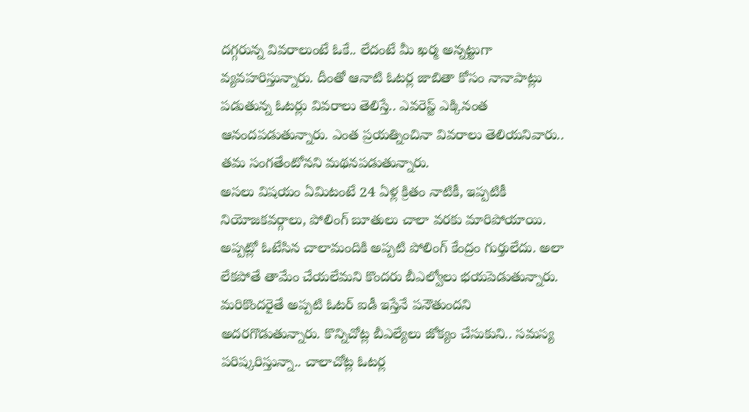దగ్గరున్న వివరాలుంటే ఓకే.. లేదంటే మీ ఖర్మ అన్నట్టుగా వ్యవహరిస్తున్నారు. దీంతో ఆనాటి ఓటర్ల జాబితా కోసం నానాపాట్లు పడుతున్న ఓటర్లు వివరాలు తెలిస్తే.. ఎవరెస్ట్ ఎక్కినంత ఆనందపడుతున్నారు. ఎంత ప్రయత్నించినా వివరాలు తెలియనివారు.. తమ సంగతేంటోనని మథనపడుతున్నారు.
అసలు విషయం ఏమిటంటే 24 ఏళ్ల క్రితం నాటికీ, ఇప్పటికీ నియోజకవర్గాలు, పోలింగ్ బూతులు చాలా వరకు మారిపోయాయి. అప్పట్లో ఓటేసిన చాలామందికి అప్పటి పోలింగ్ కేంద్రం గుర్తులేదు. అలా లేకపోతే తామేం చేయలేమని కొందరు బీఎల్వోలు భయపెడుతున్నారు. మరికొందరైతే అప్పటి ఓటర్ ఐడీ ఇస్తేనే పనౌతుందని అదరగొడుతున్నారు. కొన్నిచోట్ల బీఎల్యేలు జోక్యం చేసుకుని.. సమస్య పరిష్కరిస్తున్నా.. చాలాచోట్ల ఓటర్ల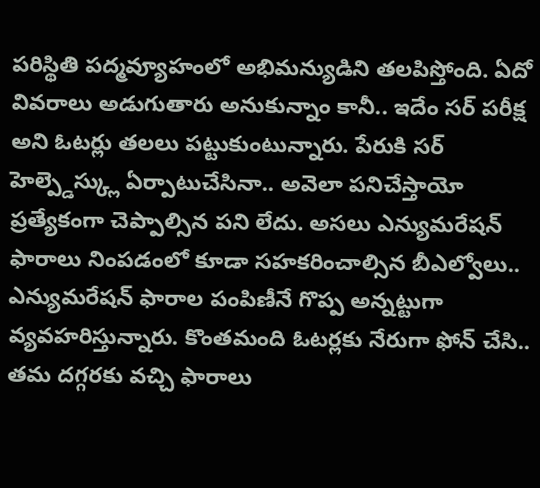పరిస్థితి పద్మవ్యూహంలో అభిమన్యుడిని తలపిస్తోంది. ఏదో వివరాలు అడుగుతారు అనుకున్నాం కానీ.. ఇదేం సర్ పరీక్ష అని ఓటర్లు తలలు పట్టుకుంటున్నారు. పేరుకి సర్ హెల్ప్డెస్క్లు ఏర్పాటుచేసినా.. అవెలా పనిచేస్తాయో ప్రత్యేకంగా చెప్పాల్సిన పని లేదు. అసలు ఎన్యుమరేషన్ ఫారాలు నింపడంలో కూడా సహకరించాల్సిన బీఎల్వోలు.. ఎన్యుమరేషన్ ఫారాల పంపిణీనే గొప్ప అన్నట్టుగా వ్యవహరిస్తున్నారు. కొంతమంది ఓటర్లకు నేరుగా ఫోన్ చేసి.. తమ దగ్గరకు వచ్చి ఫారాలు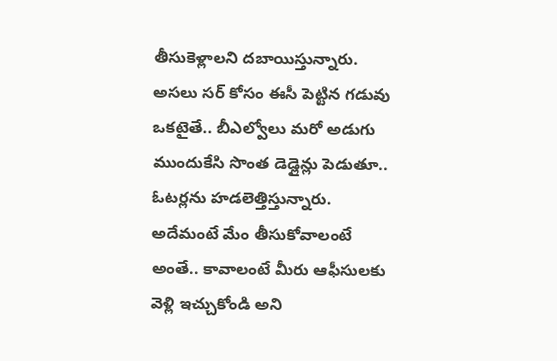తీసుకెళ్లాలని దబాయిస్తున్నారు. అసలు సర్ కోసం ఈసీ పెట్టిన గడువు ఒకటైతే.. బీఎల్వోలు మరో అడుగు ముందుకేసి సొంత డెడ్లైన్లు పెడుతూ.. ఓటర్లను హడలెత్తిస్తున్నారు. అదేమంటే మేం తీసుకోవాలంటే అంతే.. కావాలంటే మీరు ఆఫీసులకు వెళ్లి ఇచ్చుకోండి అని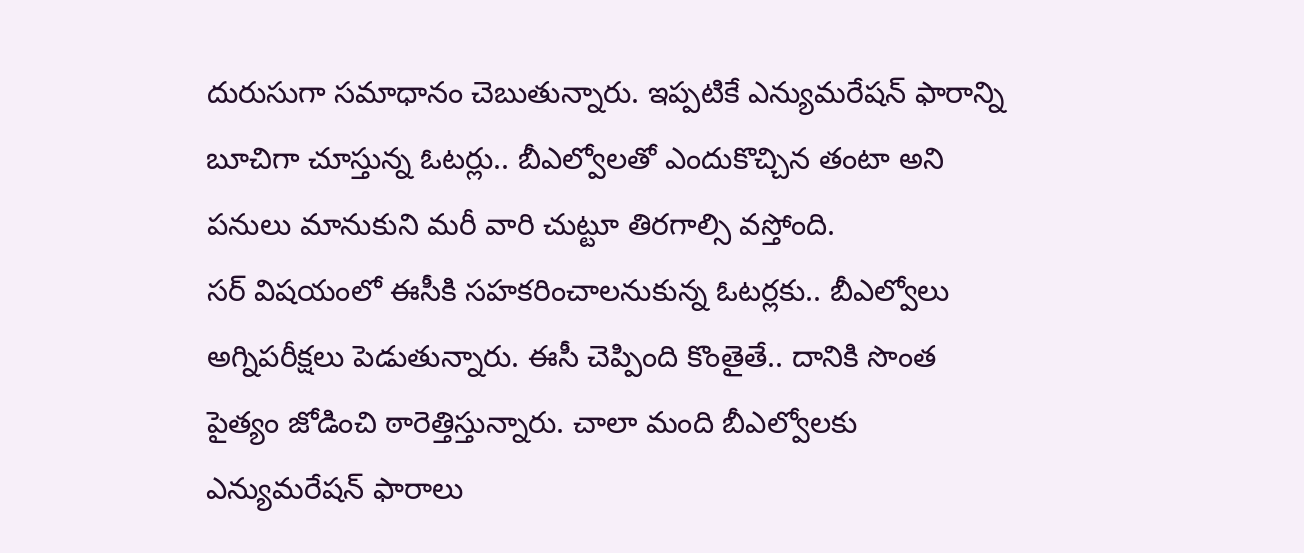దురుసుగా సమాధానం చెబుతున్నారు. ఇప్పటికే ఎన్యుమరేషన్ ఫారాన్ని బూచిగా చూస్తున్న ఓటర్లు.. బీఎల్వోలతో ఎందుకొచ్చిన తంటా అని పనులు మానుకుని మరీ వారి చుట్టూ తిరగాల్సి వస్తోంది.
సర్ విషయంలో ఈసీకి సహకరించాలనుకున్న ఓటర్లకు.. బీఎల్వోలు అగ్నిపరీక్షలు పెడుతున్నారు. ఈసీ చెప్పింది కొంతైతే.. దానికి సొంత పైత్యం జోడించి ఠారెత్తిస్తున్నారు. చాలా మంది బీఎల్వోలకు ఎన్యుమరేషన్ ఫారాలు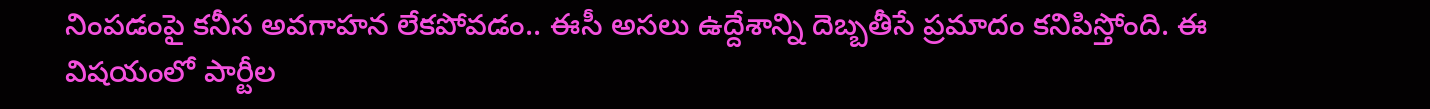నింపడంపై కనీస అవగాహన లేకపోవడం.. ఈసీ అసలు ఉద్దేశాన్ని దెబ్బతీసే ప్రమాదం కనిపిస్తోంది. ఈ విషయంలో పార్టీల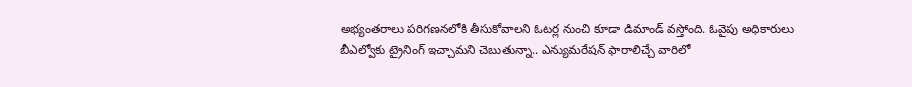అభ్యంతరాలు పరిగణనలోకి తీసుకోవాలని ఓటర్ల నుంచి కూడా డిమాండ్ వస్తోంది. ఓవైపు అధికారులు బీఎల్వోకు ట్రైనింగ్ ఇచ్చామని చెబుతున్నా.. ఎన్యుమరేషన్ ఫారాలిచ్చే వారిలో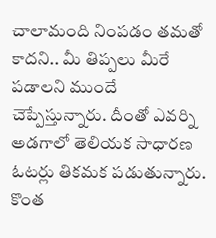చాలామంది నింపడం తమతో కాదని.. మీ తిప్పలు మీరే పడాలని ముందే చెప్పేస్తున్నారు. దీంతో ఎవర్ని అడగాలో తెలియక సాధారణ ఓటర్లు తికమక పడుతున్నారు. కొంత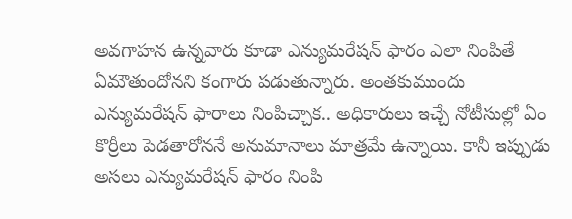అవగాహన ఉన్నవారు కూడా ఎన్యుమరేషన్ ఫారం ఎలా నింపితే ఏమౌతుందోనని కంగారు పడుతున్నారు. అంతకుముందు ఎన్యుమరేషన్ ఫారాలు నింపిచ్చాక.. అధికారులు ఇచ్చే నోటీసుల్లో ఏం కొర్రీలు పెడతారోననే అనుమానాలు మాత్రమే ఉన్నాయి. కానీ ఇప్పుడు అసలు ఎన్యుమరేషన్ ఫారం నింపి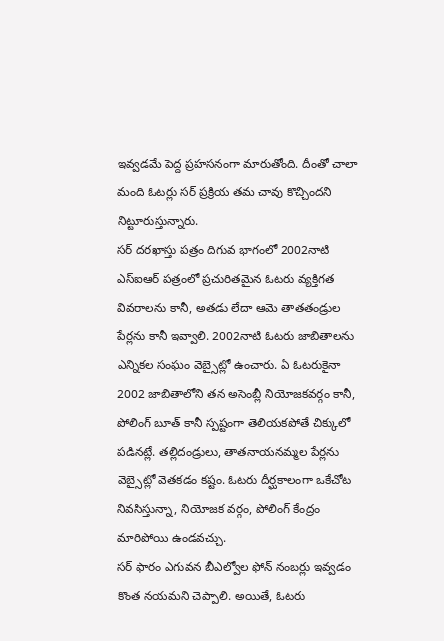ఇవ్వడమే పెద్ద ప్రహసనంగా మారుతోంది. దీంతో చాలా మంది ఓటర్లు సర్ ప్రక్రియ తమ చావు కొచ్చిందని నిట్టూరుస్తున్నారు.
సర్ దరఖాస్తు పత్రం దిగువ భాగంలో 2002నాటి ఎస్ఐఆర్ పత్రంలో ప్రచురితమైన ఓటరు వ్యక్తిగత వివరాలను కానీ, అతడు లేదా ఆమె తాతతండ్రుల పేర్లను కానీ ఇవ్వాలి. 2002నాటి ఓటరు జాబితాలను ఎన్నికల సంఘం వెబ్సైట్లో ఉంచారు. ఏ ఓటరుకైనా 2002 జాబితాలోని తన అసెంబ్లీ నియోజకవర్గం కానీ, పోలింగ్ బూత్ కానీ స్పష్టంగా తెలియకపోతే చిక్కులో పడినట్లే. తల్లిదండ్రులు, తాతనాయనమ్మల పేర్లను వెబ్సైట్లో వెతకడం కష్టం. ఓటరు దీర్ఘకాలంగా ఒకేచోట నివసిస్తున్నా, నియోజక వర్గం, పోలింగ్ కేంద్రం మారిపోయి ఉండవచ్చు.
సర్ ఫారం ఎగువన బీఎల్వోల ఫోన్ నంబర్లు ఇవ్వడం కొంత నయమని చెప్పాలి. అయితే, ఓటరు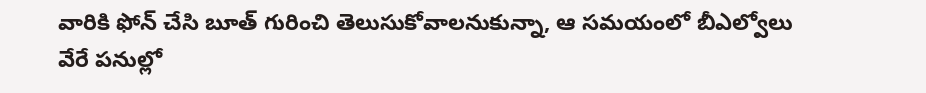వారికి ఫోన్ చేసి బూత్ గురించి తెలుసుకోవాలనుకున్నా, ఆ సమయంలో బీఎల్వోలు వేరే పనుల్లో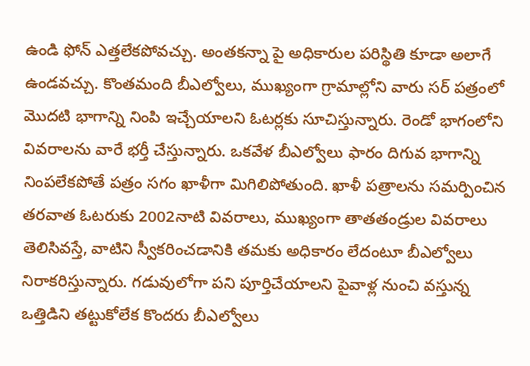ఉండి ఫోన్ ఎత్తలేకపోవచ్చు. అంతకన్నా పై అధికారుల పరిస్థితి కూడా అలాగే ఉండవచ్చు. కొంతమంది బీఎల్వోలు, ముఖ్యంగా గ్రామాల్లోని వారు సర్ పత్రంలో మొదటి భాగాన్ని నింపి ఇచ్చేయాలని ఓటర్లకు సూచిస్తున్నారు. రెండో భాగంలోని వివరాలను వారే భర్తీ చేస్తున్నారు. ఒకవేళ బీఎల్వోలు ఫారం దిగువ భాగాన్ని నింపలేకపోతే పత్రం సగం ఖాళీగా మిగిలిపోతుంది. ఖాళీ పత్రాలను సమర్పించిన తరవాత ఓటరుకు 2002నాటి వివరాలు, ముఖ్యంగా తాతతండ్రుల వివరాలు తెలిసివస్తే, వాటిని స్వీకరించడానికి తమకు అధికారం లేదంటూ బీఎల్వోలు నిరాకరిస్తున్నారు. గడువులోగా పని పూర్తిచేయాలని పైవాళ్ల నుంచి వస్తున్న ఒత్తిడిని తట్టుకోలేక కొందరు బీఎల్వోలు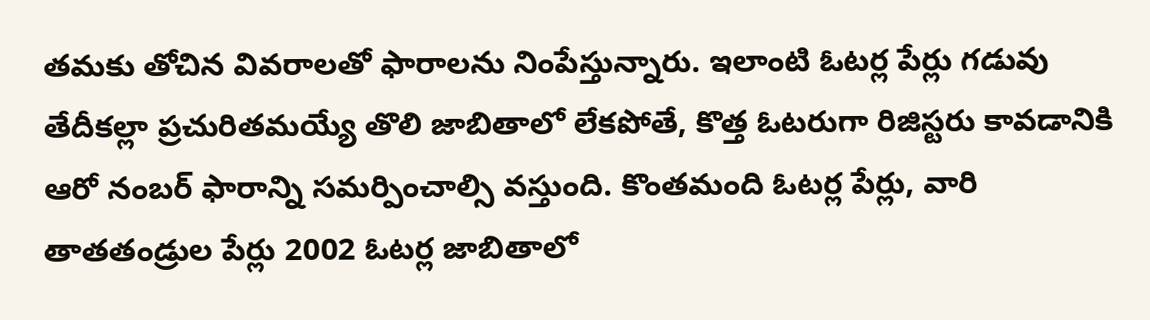తమకు తోచిన వివరాలతో ఫారాలను నింపేస్తున్నారు. ఇలాంటి ఓటర్ల పేర్లు గడువు తేదీకల్లా ప్రచురితమయ్యే తొలి జాబితాలో లేకపోతే, కొత్త ఓటరుగా రిజిస్టరు కావడానికి ఆరో నంబర్ ఫారాన్ని సమర్పించాల్సి వస్తుంది. కొంతమంది ఓటర్ల పేర్లు, వారి తాతతండ్రుల పేర్లు 2002 ఓటర్ల జాబితాలో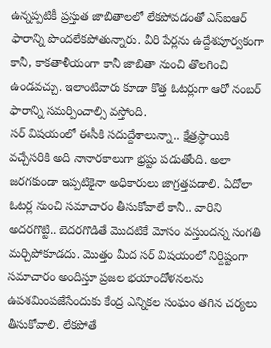ఉన్నప్పటికీ ప్రస్తుత జాబితాలలో లేకపోవడంతో ఎస్ఐఆర్ ఫారాన్ని పొందలేకపోతున్నారు. వీరి పేర్లను ఉద్దేశపూర్వకంగా కానీ, కాకతాళీయంగా కానీ జాబితా నుంచి తొలగించి ఉండవచ్చు. ఇలాంటివారు కూడా కొత్త ఓటర్లుగా ఆరో నంబర్ ఫారాన్ని సమర్పించాల్సి వస్తోంది.
సర్ విషయంలో ఈసీకి సదుద్దేశాలున్నా.. క్షేత్రస్థాయికి వచ్చేసరికి అది నానారకాలుగా భ్రష్టు పడుతోంది. అలా జరగకుండా ఇప్పటికైనా అధికారులు జాగ్రత్తపడాలి. ఏదోలా ఓటర్ల నుంచి సమాచారం తీసుకోవాలే కానీ.. వారిని అదరగొట్టి.. బెదరగొడితే మొదటికే మోసం వస్తుందన్న సంగతి మర్చిపోకూడదు. మొత్తం మీద సర్ విషయంలో నిర్దిష్టంగా సమాచారం అందిస్తూ ప్రజల భయాందోళనలను ఉపశమింపజేసేందుకు కేంద్ర ఎన్నికల సంఘం తగిన చర్యలు తీసుకోవాలి. లేకపోతే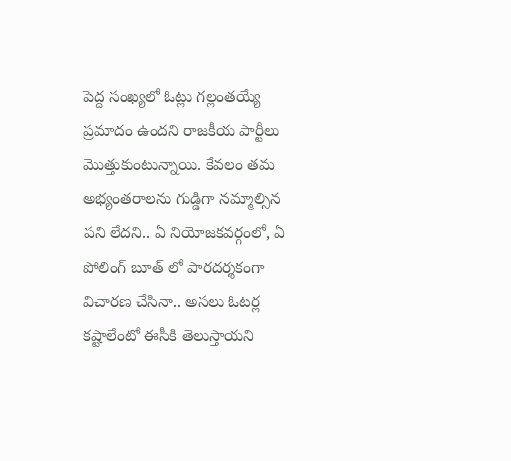పెద్ద సంఖ్యలో ఓట్లు గల్లంతయ్యే ప్రమాదం ఉందని రాజకీయ పార్టీలు మొత్తుకుంటున్నాయి. కేవలం తమ అభ్యంతరాలను గుడ్డిగా నమ్మాల్సిన పని లేదని.. ఏ నియోజకవర్గంలో, ఏ పోలింగ్ బూత్ లో పారదర్శకంగా విచారణ చేసినా.. అసలు ఓటర్ల కష్టాలేంటో ఈసీకి తెలుస్తాయని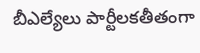బీఎల్యేలు పార్టీలకతీతంగా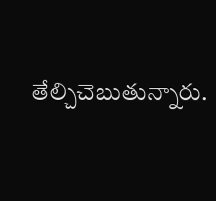తేల్చిచెబుతున్నారు.